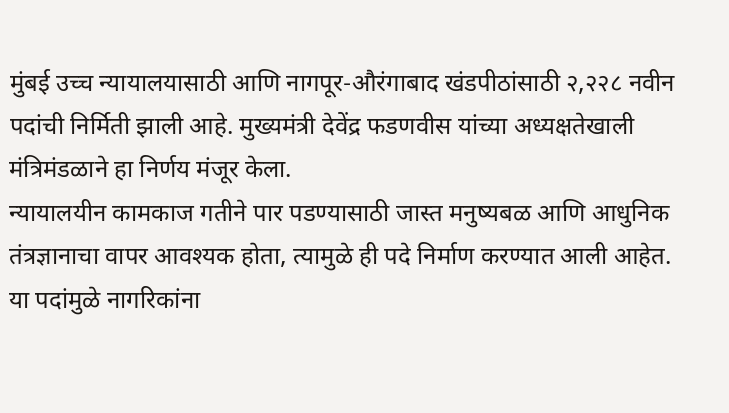मुंबई उच्च न्यायालयासाठी आणि नागपूर-औरंगाबाद खंडपीठांसाठी २,२२८ नवीन पदांची निर्मिती झाली आहे. मुख्यमंत्री देवेंद्र फडणवीस यांच्या अध्यक्षतेखाली मंत्रिमंडळाने हा निर्णय मंजूर केला.
न्यायालयीन कामकाज गतीने पार पडण्यासाठी जास्त मनुष्यबळ आणि आधुनिक तंत्रज्ञानाचा वापर आवश्यक होता, त्यामुळे ही पदे निर्माण करण्यात आली आहेत. या पदांमुळे नागरिकांना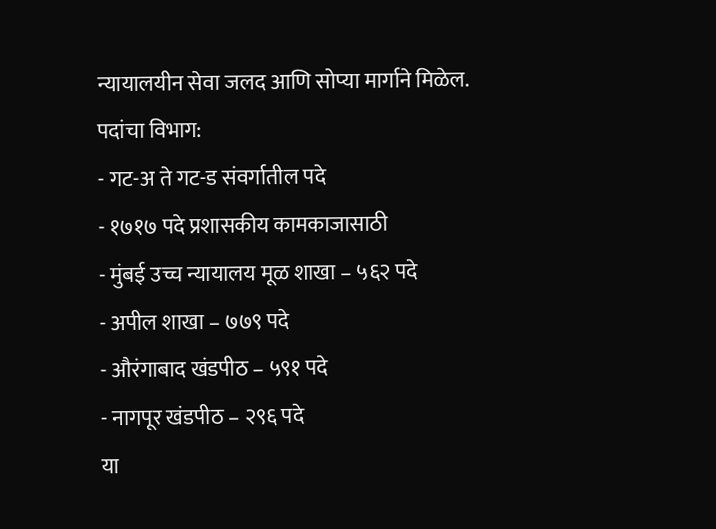न्यायालयीन सेवा जलद आणि सोप्या मार्गाने मिळेल.
पदांचा विभाग:
- गट-अ ते गट-ड संवर्गातील पदे
- १७१७ पदे प्रशासकीय कामकाजासाठी
- मुंबई उच्च न्यायालय मूळ शाखा – ५६२ पदे
- अपील शाखा – ७७९ पदे
- औरंगाबाद खंडपीठ – ५९१ पदे
- नागपूर खंडपीठ – २९६ पदे
या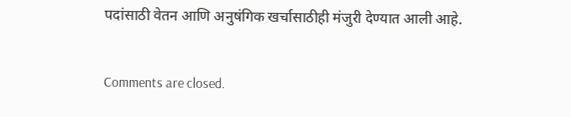पदांसाठी वेतन आणि अनुषंगिक खर्चासाठीही मंजुरी देण्यात आली आहे.

Comments are closed.